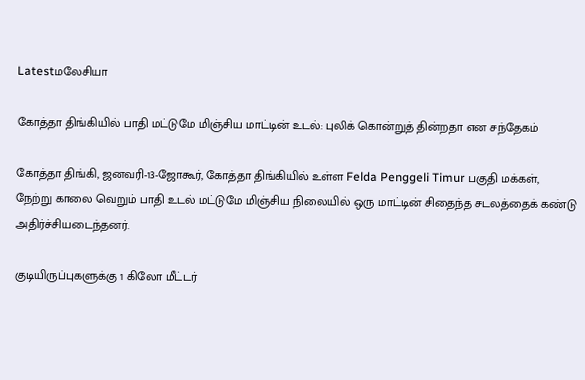Latestமலேசியா

கோத்தா திங்கியில் பாதி மட்டுமே மிஞ்சிய மாட்டின் உடல்: புலிக் கொன்றுத் தின்றதா என சந்தேகம்

கோத்தா திங்கி, ஜனவரி-13-ஜோகூர், கோத்தா திங்கியில் உள்ள Felda Penggeli Timur பகுதி மக்கள், நேற்று காலை வெறும் பாதி உடல் மட்டுமே மிஞ்சிய நிலையில் ஒரு மாட்டின் சிதைந்த சடலத்தைக் கண்டு அதிர்ச்சியடைந்தனர்.

குடியிருப்புகளுக்கு 1 கிலோ மீட்டர்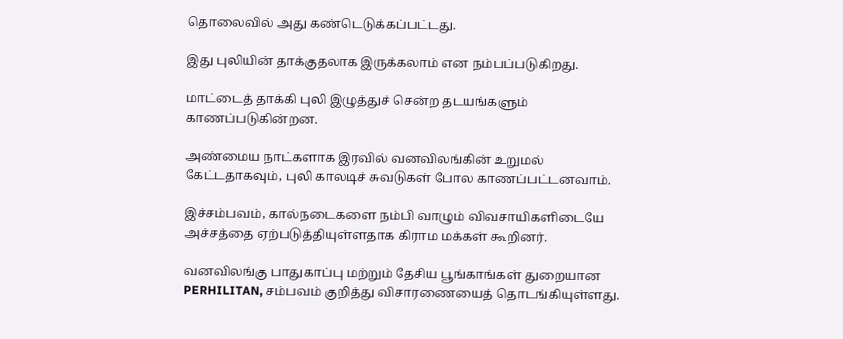தொலைவில் அது கண்டெடுக்கப்பட்டது.

இது புலியின் தாக்குதலாக இருக்கலாம் என நம்பப்படுகிறது.

மாட்டைத் தாக்கி புலி இழுத்துச் சென்ற தடயங்களும் காணப்படுகின்றன.

அண்மைய நாட்களாக இரவில் வனவிலங்கின் உறுமல் கேட்டதாகவும், புலி காலடிச் சுவடுகள் போல காணப்பட்டனவாம்.

இச்சம்பவம், கால்நடைகளை நம்பி வாழும் விவசாயிகளிடையே அச்சத்தை ஏற்படுத்தியுள்ளதாக கிராம மக்கள் கூறினர்.

வனவிலங்கு பாதுகாப்பு மற்றும் தேசிய பூங்காங்கள் துறையான PERHILITAN, சம்பவம் குறித்து விசாரணையைத் தொடங்கியுள்ளது.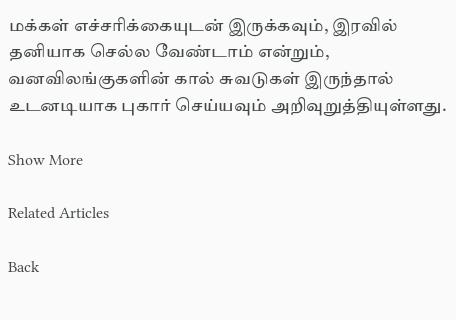மக்கள் எச்சரிக்கையுடன் இருக்கவும், இரவில் தனியாக செல்ல வேண்டாம் என்றும், வனவிலங்குகளின் கால் சுவடுகள் இருந்தால் உடனடியாக புகார் செய்யவும் அறிவுறுத்தியுள்ளது.

Show More

Related Articles

Back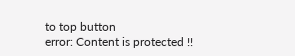to top button
error: Content is protected !!